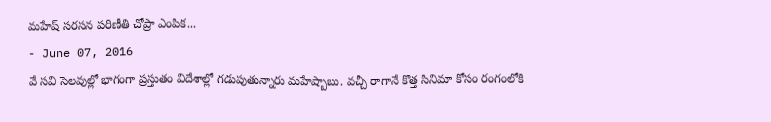మహేష్ సరసన పరిణీతి చోప్రా ఎంపిక...
- June 07, 2016
వే సవి సెలవుల్లో భాగంగా ప్రస్తుతం విదేశాల్లో గడుపుతున్నారు మహేష్బాబు. వచ్చీ రాగానే కొత్త సినిమా కోసం రంగంలోకి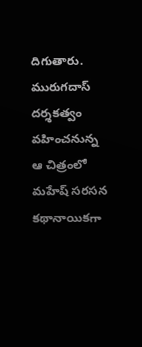దిగుతారు. మురుగదాస్ దర్శకత్వం వహించనున్న ఆ చిత్రంలో మహేష్ సరసన కథానాయికగా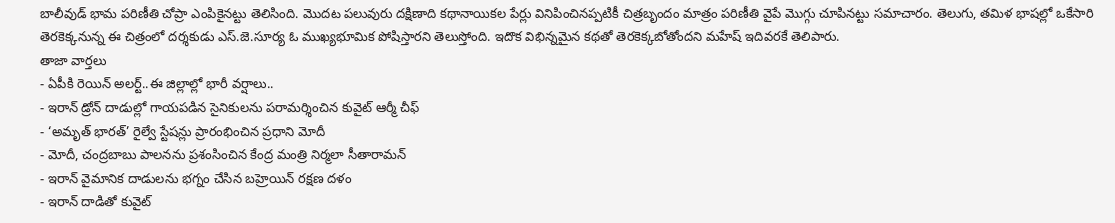బాలీవుడ్ భామ పరిణీతి చోప్రా ఎంపికైనట్టు తెలిసింది. మొదట పలువురు దక్షిణాది కథానాయికల పేర్లు వినిపించినప్పటికీ చిత్రబృందం మాత్రం పరిణీతి వైపే మొగ్గు చూపినట్టు సమాచారం. తెలుగు, తమిళ భాషల్లో ఒకేసారి తెరకెక్కనున్న ఈ చిత్రంలో దర్శకుడు ఎస్.జె.సూర్య ఓ ముఖ్యభూమిక పోషిస్తారని తెలుస్తోంది. ఇదొక విభిన్నమైన కథతో తెరకెక్కబోతోందని మహేష్ ఇదివరకే తెలిపారు.
తాజా వార్తలు
- ఏపీకి రెయిన్ అలర్ట్..ఈ జిల్లాల్లో భారీ వర్షాలు..
- ఇరాన్ డ్రోన్ దాడుల్లో గాయపడిన సైనికులను పరామర్శించిన కువైట్ ఆర్మీ చీఫ్
- ‘అమృత్ భారత్’ రైల్వే స్టేషన్లు ప్రారంభించిన ప్రధాని మోదీ
- మోదీ, చంద్రబాబు పాలనను ప్రశంసించిన కేంద్ర మంత్రి నిర్మలా సీతారామన్
- ఇరాన్ వైమానిక దాడులను భగ్నం చేసిన బహ్రెయిన్ రక్షణ దళం
- ఇరాన్ దాడితో కువైట్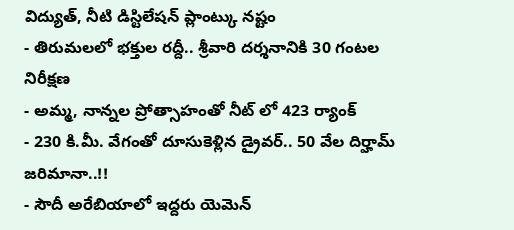విద్యుత్, నీటి డిస్టిలేషన్ ప్లాంట్కు నష్టం
- తిరుమలలో భక్తుల రద్దీ.. శ్రీవారి దర్శనానికి 30 గంటల నిరీక్షణ
- అమ్మ, నాన్నల ప్రోత్సాహంతో నీట్ లో 423 ర్యాంక్
- 230 కి.మీ. వేగంతో దూసుకెళ్లిన డ్రైవర్.. 50 వేల దిర్హామ్ జరిమానా..!!
- సౌదీ అరేబియాలో ఇద్దరు యెమెన్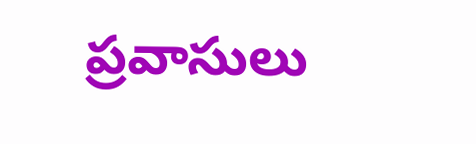ప్రవాసులు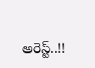అరెస్ట్..!!